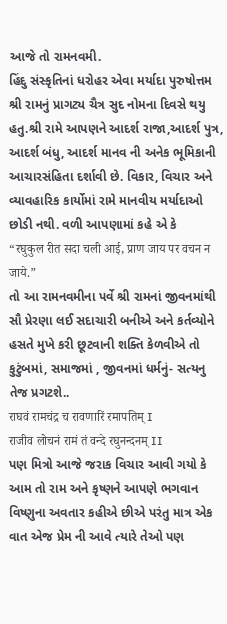આજે તો રામનવમી.
હિંદુ સંસ્કૃતિનાં ધરોહર એવા મર્યાદા પુરુષોત્તમ શ્રી રામનું પ્રાગટ્ય ચૈત્ર સુદ નોમના દિવસે થયુ હતુ.શ્રી રામે આપણને આદર્શ રાજા,આદર્શ પુત્ર, આદર્શ બંધુ, આદર્શ માનવ ની અનેક ભૂમિકાની આચારસંહિતા દર્શાવી છે. વિકાર, વિચાર અને વ્યાવહારિક કાર્યોમાં રામે માનવીય મર્યાદાઓ છોડી નથી. વળી આપણામાં કહે એ કે
“रघुकुल रीत सदा चली आई, प्राण जाय पर वचन न जाये.”
તો આ રામનવમીના પર્વે શ્રી રામનાં જીવનમાંથી સૌ પ્રેરણા લઈ સદાચારી બનીએ અને કર્તવ્યોને હસતે મુખે કરી છૂટવાની શક્તિ કેળવીએ તો કુટુંબમાં, સમાજમાં , જીવનમાં ધર્મનું- સત્યનુ તેજ પ્રગટશે..
राघवं रामचंद्र च रावणारिं रमापतिम् I
राजीव लोचनं रामं तं वन्दे रघुनन्दनम् II
પણ મિત્રો આજે જરાક વિચાર આવી ગયો કે આમ તો રામ અને કૃષ્ણને આપણે ભગવાન વિષ્ણુના અવતાર કહીએ છીએ પરંતુ માત્ર એક વાત એજ પ્રેમ ની આવે ત્યારે તેઓ પણ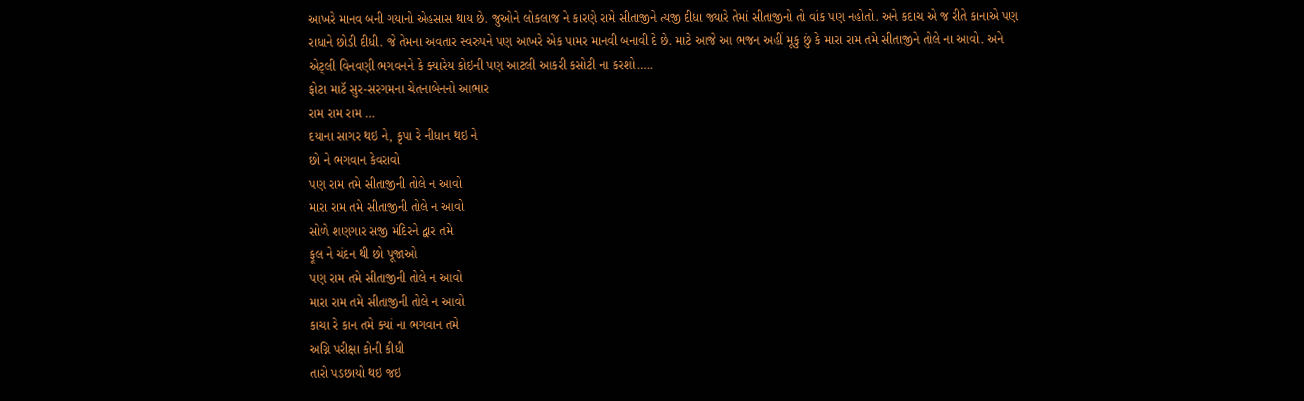આખરે માનવ બની ગયાનો એહસાસ થાય છે. જુઓને લોકલાજ ને કારણે રામે સીતાજીને ત્યજી દીધા જ્યારે તેમાં સીતાજીનો તો વાંક પણ નહોતો. અને કદાચ એ જ રીતે કાનાએ પણ રાધાને છોડી દીધી. જે તેમના અવતાર સ્વરુપને પણ આખરે એક પામર માનવી બનાવી દે છે. માટે આજે આ ભજન અહીં મૂકુ છું કે મારા રામ તમે સીતાજીને તોલે ના આવો. અને એટ્લી વિનવણી ભગવનને કે ક્યારેય કોઇની પણ આટલી આકરી કસોટી ના કરશો…..
ફોટા માટૅ સુર-સરગમના ચેતનાબેનનો આભાર
રામ રામ રામ …
દયાના સાગર થઇ ને, કૃપા રે નીધાન થઇ ને
છો ને ભગવાન કેવરાવો
પણ રામ તમે સીતાજીની તોલે ન આવો
મારા રામ તમે સીતાજીની તોલે ન આવો
સોળે શણગાર સજી મંદિરને દ્વાર તમે
ફૂલ ને ચંદન થી છો પૂજાઓ
પણ રામ તમે સીતાજીની તોલે ન આવો
મારા રામ તમે સીતાજીની તોલે ન આવો
કાચા રે કાન તમે ક્યાં ના ભગવાન તમે
અગ્નિ પરીક્ષા કોની કીધી
તારો પડછાયો થઇ જઇ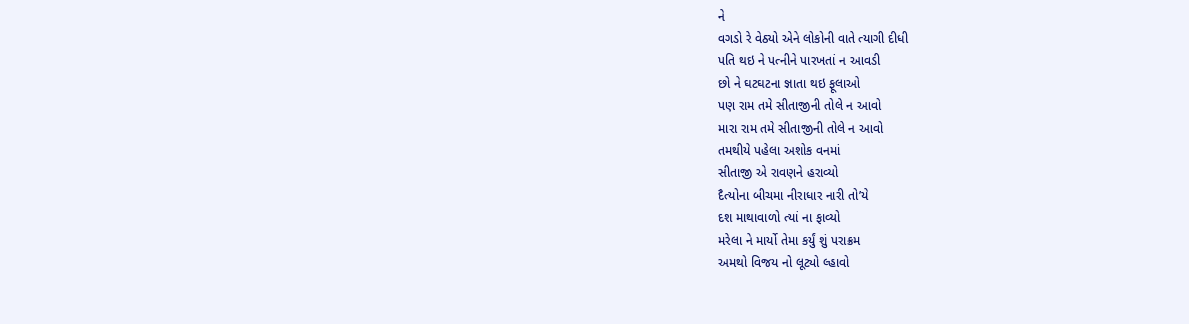ને
વગડો રે વેઠ્યો એને લોકોની વાતે ત્યાગી દીધી
પતિ થઇ ને પત્નીને પારખતાં ન આવડી
છો ને ઘટઘટના જ્ઞાતા થઇ ફૂલાઓ
પણ રામ તમે સીતાજીની તોલે ન આવો
મારા રામ તમે સીતાજીની તોલે ન આવો
તમથીયે પહેલા અશોક વનમાં
સીતાજી એ રાવણને હરાવ્યો
દૈત્યોના બીચમા નીરાધાર નારી તો’યે
દશ માથાવાળો ત્યાં ના ફાવ્યો
મરેલા ને માર્યો તેમા કર્યું શું પરાક્રમ
અમથો વિજય નો લૂટ્યો લ્હાવો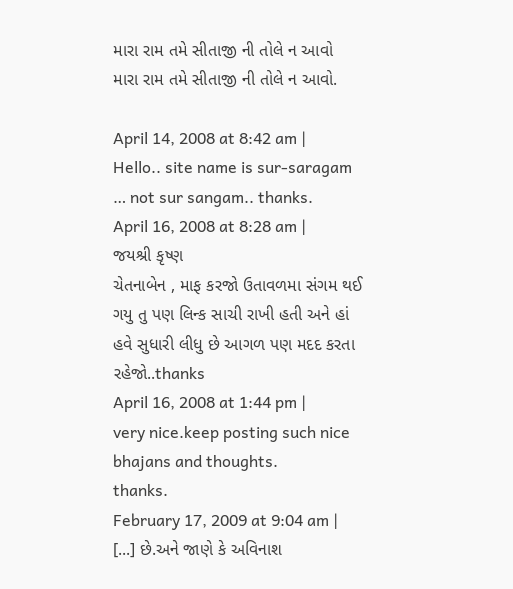મારા રામ તમે સીતાજી ની તોલે ન આવો
મારા રામ તમે સીતાજી ની તોલે ન આવો.

April 14, 2008 at 8:42 am |
Hello.. site name is sur-saragam … not sur sangam.. thanks.
April 16, 2008 at 8:28 am |
જયશ્રી કૃષ્ણ
ચેતનાબેન , માફ કરજો ઉતાવળમા સંગમ થઈ ગયુ તુ પણ લિન્ક સાચી રાખી હતી અને હાં હવે સુધારી લીધુ છે આગળ પણ મદદ કરતા રહેજો..thanks
April 16, 2008 at 1:44 pm |
very nice.keep posting such nice bhajans and thoughts.
thanks.
February 17, 2009 at 9:04 am |
[...] છે.અને જાણે કે અવિનાશ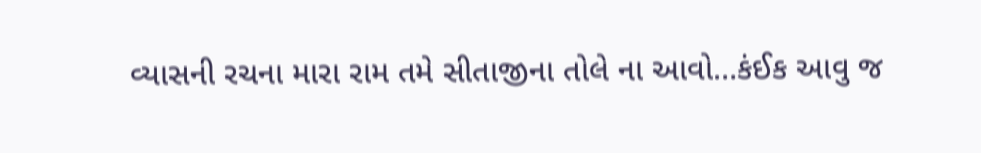વ્યાસની રચના મારા રામ તમે સીતાજીના તોલે ના આવો…કંઈક આવુ જ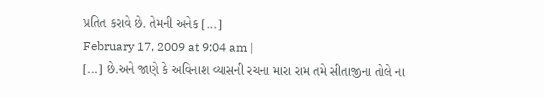પ્રતિત કરાવે છે. તેમની અનેક [...]
February 17, 2009 at 9:04 am |
[...] છે.અને જાણે કે અવિનાશ વ્યાસની રચના મારા રામ તમે સીતાજીના તોલે ના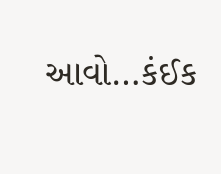આવો…કંઈક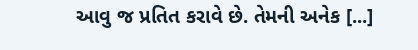આવુ જ પ્રતિત કરાવે છે. તેમની અનેક [...]